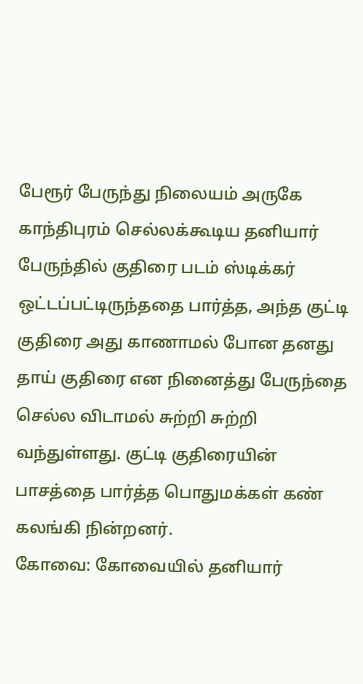பேரூர் பேருந்து நிலையம் அருகே காந்திபுரம் செல்லக்கூடிய தனியார் பேருந்தில் குதிரை படம் ஸ்டிக்கர் ஒட்டப்பட்டிருந்ததை பார்த்த, அந்த குட்டி குதிரை அது காணாமல் போன தனது தாய் குதிரை என நினைத்து பேருந்தை செல்ல விடாமல் சுற்றி சுற்றி வந்துள்ளது. குட்டி குதிரையின் பாசத்தை பார்த்த பொதுமக்கள் கண் கலங்கி நின்றனர்.
கோவை: கோவையில் தனியார்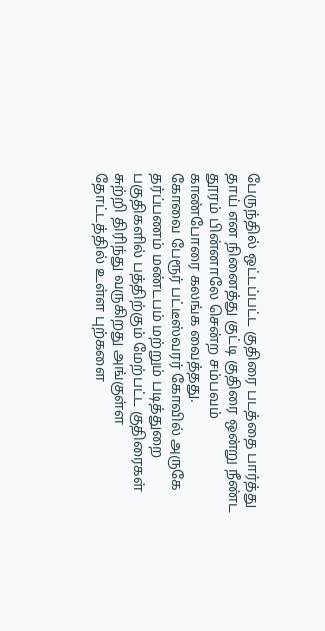பேருந்தில் ஒட்டப்பட்ட குதிரை படத்தை பார்த்து தாய் என நினைத்து குட்டி குதிரை ஒன்று நீண்ட தூரம் பின்னாலே சென்ற சம்பவம் காண்போரை கலங்க வைத்தது.
கோவை பேரூர் பட்டீஸ்வரர் கோவில் அருகே தர்ப்பணம் மண்டபம் மற்றும் படித்துறை பகுதிகளில் பத்திற்கும் மேற்பட்ட குதிரைகள் சுற்றி திரிந்து வருகிறது அங்குள்ள தோட்டத்தில் உள்ள புற்களை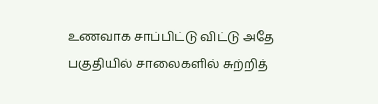உணவாக சாப்பிட்டு விட்டு அதே பகுதியில் சாலைகளில் சுற்றித்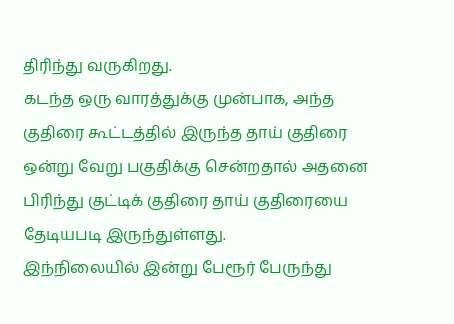திரிந்து வருகிறது.
கடந்த ஒரு வாரத்துக்கு முன்பாக, அந்த குதிரை கூட்டத்தில் இருந்த தாய் குதிரை ஒன்று வேறு பகுதிக்கு சென்றதால் அதனை பிரிந்து குட்டிக் குதிரை தாய் குதிரையை தேடியபடி இருந்துள்ளது.
இந்நிலையில் இன்று பேரூர் பேருந்து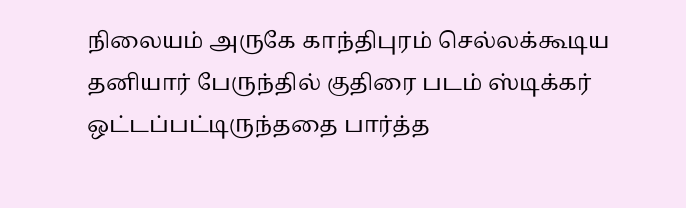நிலையம் அருகே காந்திபுரம் செல்லக்கூடிய தனியார் பேருந்தில் குதிரை படம் ஸ்டிக்கர் ஒட்டப்பட்டிருந்ததை பார்த்த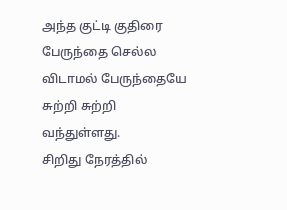அந்த குட்டி குதிரை பேருந்தை செல்ல விடாமல் பேருந்தையே சுற்றி சுற்றி வந்துள்ளது.
சிறிது நேரத்தில்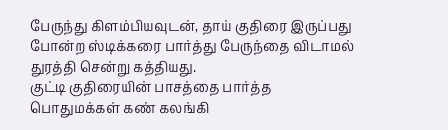பேருந்து கிளம்பியவுடன், தாய் குதிரை இருப்பது போன்ற ஸ்டிக்கரை பார்த்து பேருந்தை விடாமல் துரத்தி சென்று கத்தியது.
குட்டி குதிரையின் பாசத்தை பார்த்த பொதுமக்கள் கண் கலங்கி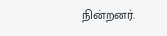நின்றனர்.